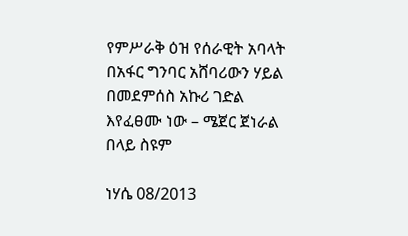የምሥራቅ ዕዝ የሰራዊት አባላት በአፋር ግንባር አሸባሪውን ሃይል በመደምሰስ አኩሪ ገድል እየፈፀሙ ነው – ሜጀር ጀነራል በላይ ስዩም

ነሃሴ 08/2013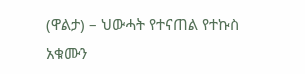(ዋልታ) – ህውሓት የተናጠል የተኩስ አቁሙን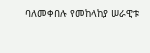ባለመቀበሉ የመከላከያ ሠራዊቱ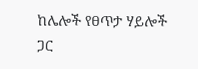ከሌሎች የፀጥታ ሃይሎች ጋር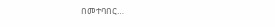በመተባበር…